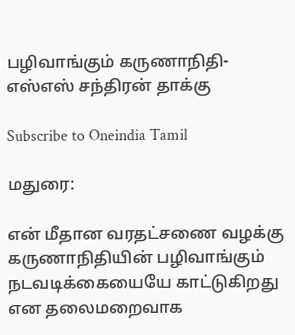பழிவாங்கும் கருணாநிதி-எஸ்எஸ் சந்திரன் தாக்கு

Subscribe to Oneindia Tamil

மதுரை:

என் மீதான வரதட்சணை வழக்கு கருணாநிதியின் பழிவாங்கும் நடவடிக்கையையே காட்டுகிறது என தலைமறைவாக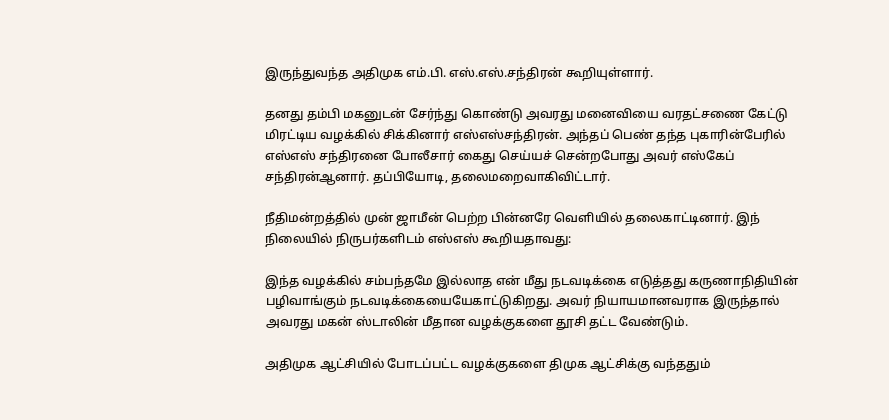இருந்துவந்த அதிமுக எம்.பி. எஸ்.எஸ்.சந்திரன் கூறியுள்ளார்.

தனது தம்பி மகனுடன் சேர்ந்து கொண்டு அவரது மனைவியை வரதட்சணை கேட்டு மிரட்டிய வழக்கில் சிக்கினார் எஸ்எஸ்சந்திரன். அந்தப் பெண் தந்த புகாரின்பேரில் எஸ்எஸ் சந்திரனை போலீசார் கைது செய்யச் சென்றபோது அவர் எஸ்கேப் சந்திரன்ஆனார். தப்பியோடி, தலைமறைவாகிவிட்டார்.

நீதிமன்றத்தில் முன் ஜாமீன் பெற்ற பின்னரே வெளியில் தலைகாட்டினார். இந் நிலையில் நிருபர்களிடம் எஸ்எஸ் கூறியதாவது:

இந்த வழக்கில் சம்பந்தமே இல்லாத என் மீது நடவடிக்கை எடுத்தது கருணாநிதியின் பழிவாங்கும் நடவடிக்கையையேகாட்டுகிறது. அவர் நியாயமானவராக இருந்தால் அவரது மகன் ஸ்டாலின் மீதான வழக்குகளை தூசி தட்ட வேண்டும்.

அதிமுக ஆட்சியில் போடப்பட்ட வழக்குகளை திமுக ஆட்சிக்கு வந்ததும்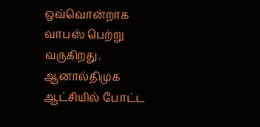ஒவ்வொன்றாக வாபஸ் பெற்று வருகிறது. ஆனால்திமுக ஆட்சியில் போட்ட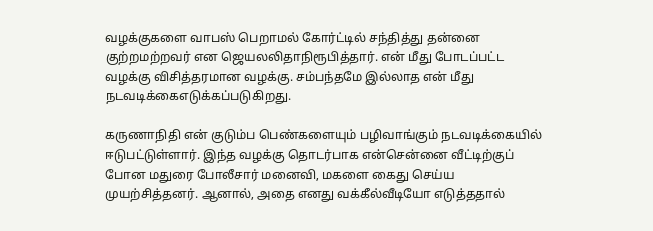வழக்குகளை வாபஸ் பெறாமல் கோர்ட்டில் சந்தித்து தன்னை குற்றமற்றவர் என ஜெயலலிதாநிரூபித்தார். என் மீது போடப்பட்ட வழக்கு விசித்தரமான வழக்கு. சம்பந்தமே இல்லாத என் மீது நடவடிக்கைஎடுக்கப்படுகிறது.

கருணாநிதி என் குடும்ப பெண்களையும் பழிவாங்கும் நடவடிக்கையில் ஈடுபட்டுள்ளார். இந்த வழக்கு தொடர்பாக என்சென்னை வீட்டிற்குப் போன மதுரை போலீசார் மனைவி, மகளை கைது செய்ய முயற்சித்தனர். ஆனால், அதை எனது வக்கீல்வீடியோ எடுத்ததால்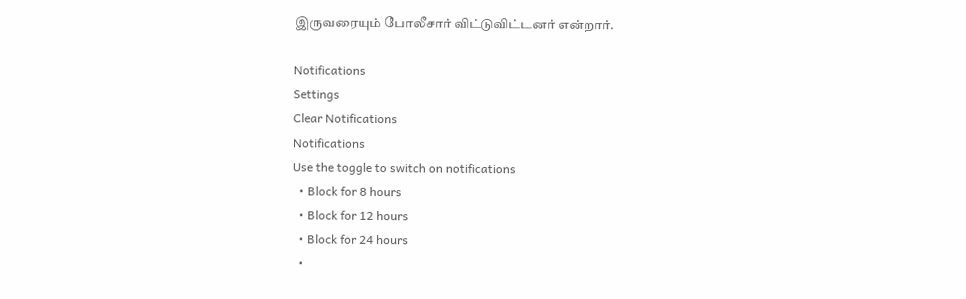இருவரையும் போலீசார் விட்டுவிட்டனர் என்றார்.

Notifications
Settings
Clear Notifications
Notifications
Use the toggle to switch on notifications
  • Block for 8 hours
  • Block for 12 hours
  • Block for 24 hours
  •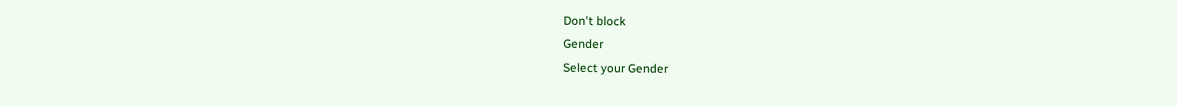Don't block
Gender
Select your Gender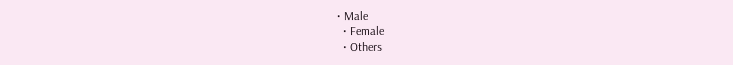• Male
  • Female
  • Others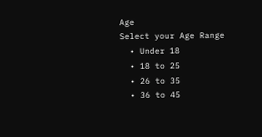Age
Select your Age Range
  • Under 18
  • 18 to 25
  • 26 to 35
  • 36 to 45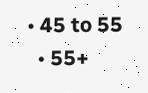• 45 to 55
  • 55+